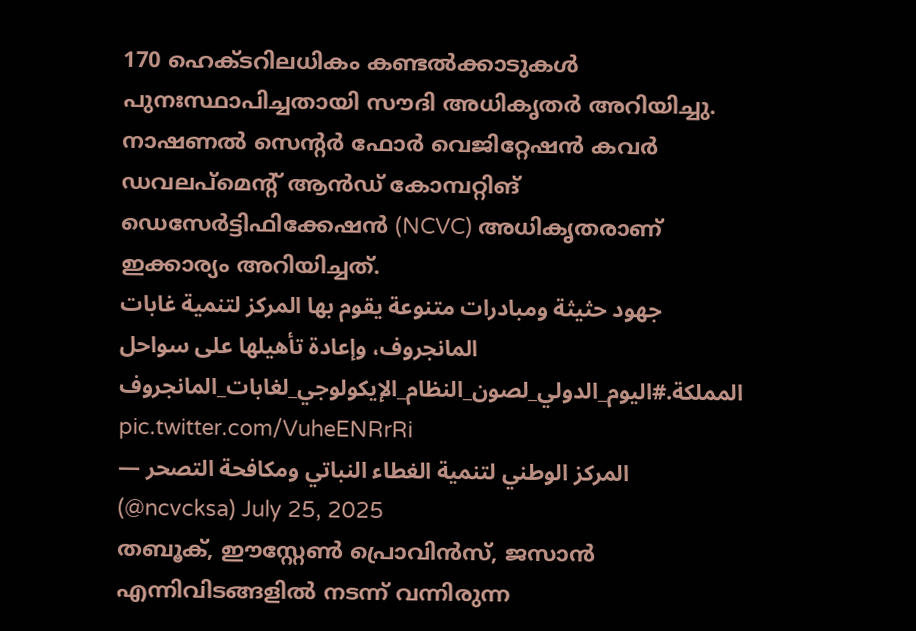170 ഹെക്ടറിലധികം കണ്ടൽക്കാടുകൾ പുനഃസ്ഥാപിച്ചതായി സൗദി അധികൃതർ അറിയിച്ചു. നാഷണൽ സെന്റർ ഫോർ വെജിറ്റേഷൻ കവർ ഡവലപ്മെന്റ് ആൻഡ് കോമ്പറ്റിങ് ഡെസേർട്ടിഫിക്കേഷൻ (NCVC) അധികൃതരാണ് ഇക്കാര്യം അറിയിച്ചത്.
جهود حثيثة ومبادرات متنوعة يقوم بها المركز لتنمية غابات المانجروف، وإعادة تأهيلها على سواحل المملكة.#اليوم_الدولي_لصون_النظام_الإيكولوجي_لغابات_المانجروف pic.twitter.com/VuheENRrRi
— المركز الوطني لتنمية الغطاء النباتي ومكافحة التصحر (@ncvcksa) July 25, 2025
തബൂക്, ഈസ്റ്റേൺ പ്രൊവിൻസ്, ജസാൻ എന്നിവിടങ്ങളിൽ നടന്ന് വന്നിരുന്ന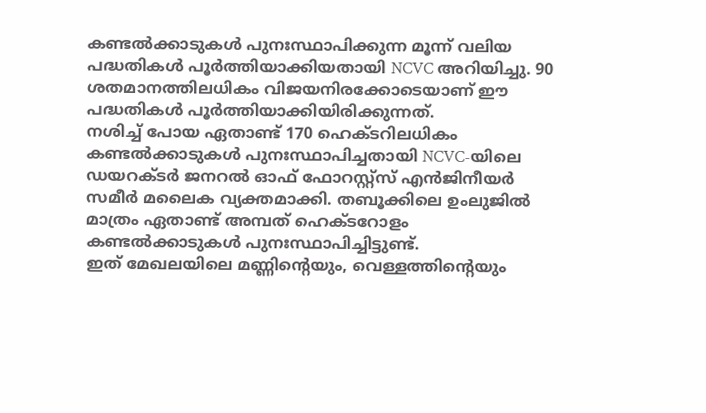കണ്ടൽക്കാടുകൾ പുനഃസ്ഥാപിക്കുന്ന മൂന്ന് വലിയ പദ്ധതികൾ പൂർത്തിയാക്കിയതായി NCVC അറിയിച്ചു. 90 ശതമാനത്തിലധികം വിജയനിരക്കോടെയാണ് ഈ പദ്ധതികൾ പൂർത്തിയാക്കിയിരിക്കുന്നത്.
നശിച്ച് പോയ ഏതാണ്ട് 170 ഹെക്ടറിലധികം കണ്ടൽക്കാടുകൾ പുനഃസ്ഥാപിച്ചതായി NCVC-യിലെ ഡയറക്ടർ ജനറൽ ഓഫ് ഫോറസ്റ്റ്സ് എൻജിനീയർ സമീർ മലൈക വ്യക്തമാക്കി. തബൂക്കിലെ ഉംലുജിൽ മാത്രം ഏതാണ്ട് അമ്പത് ഹെക്ടറോളം കണ്ടൽക്കാടുകൾ പുനഃസ്ഥാപിച്ചിട്ടുണ്ട്.
ഇത് മേഖലയിലെ മണ്ണിന്റെയും, വെള്ളത്തിന്റെയും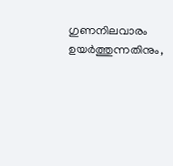ഗുണനിലവാരം ഉയർത്തുന്നതിനും,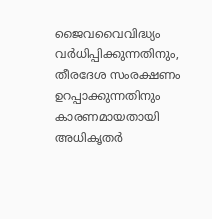ജൈവവൈവിദ്ധ്യം വർധിപ്പിക്കുന്നതിനും, തീരദേശ സംരക്ഷണം ഉറപ്പാക്കുന്നതിനും കാരണമായതായി അധികൃതർ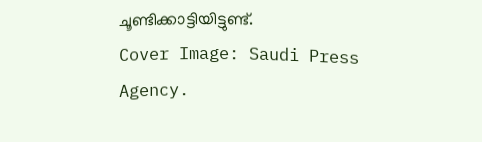ചൂണ്ടിക്കാട്ടിയിട്ടുണ്ട്.
Cover Image: Saudi Press Agency.